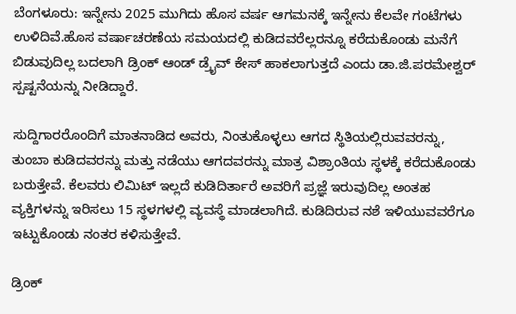ಬೆಂಗಳೂರು: ಇನ್ನೇನು 2025 ಮುಗಿದು ಹೊಸ ವರ್ಷ ಆಗಮನಕ್ಕೆ ಇನ್ನೇನು ಕೆಲವೇ ಗಂಟೆಗಳು ಉಳಿದಿವೆ.ಹೊಸ ವರ್ಷಾಚರಣೆಯ ಸಮಯದಲ್ಲಿ ಕುಡಿದವರೆಲ್ಲರನ್ನೂ ಕರೆದುಕೊಂಡು ಮನೆಗೆ ಬಿಡುವುದಿಲ್ಲ ಬದಲಾಗಿ ಡ್ರಿಂಕ್‌ ಆಂಡ್‌ ಡ್ರೈವ್‌ ಕೇಸ್‌ ಹಾಕಲಾಗುತ್ತದೆ ಎಂದು ಡಾ.ಜಿ.ಪರಮೇಶ್ವರ್‌ ಸ್ಪಷ್ಟನೆಯನ್ನು ನೀಡಿದ್ದಾರೆ.

ಸುದ್ದಿಗಾರರೊಂದಿಗೆ ಮಾತನಾಡಿದ ಅವರು, ನಿಂತುಕೊಳ್ಳಲು ಆಗದ ಸ್ಥಿತಿಯಲ್ಲಿರುವವರನ್ನು, ತುಂಬಾ ಕುಡಿದವರನ್ನು ಮತ್ತು ನಡೆಯು ಆಗದವರನ್ನು ಮಾತ್ರ ವಿಶ್ರಾಂತಿಯ ಸ್ಥಳಕ್ಕೆ ಕರೆದುಕೊಂಡು ಬರುತ್ತೇವೆ. ಕೆಲವರು ಲಿಮಿಟ್‌ ಇಲ್ಲದೆ ಕುಡಿದಿರ್ತಾರೆ ಅವರಿಗೆ ಪ್ರಜ್ಞೆ ಇರುವುದಿಲ್ಲ ಅಂತಹ ವ್ಯಕ್ತಿಗಳನ್ನು ಇರಿಸಲು 15 ಸ್ಥಳಗಳಲ್ಲಿ ವ್ಯವಸ್ಥೆ ಮಾಡಲಾಗಿದೆ. ಕುಡಿದಿರುವ ನಶೆ ಇಳಿಯುವವರೆಗೂ ಇಟ್ಟುಕೊಂಡು ನಂತರ ಕಳಿಸುತ್ತೇವೆ.

ಡ್ರಿಂಕ್‌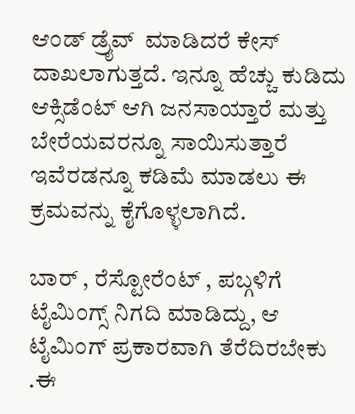ಆಂಡ್‌ ಡ್ರೈವ್‌  ಮಾಡಿದರೆ ಕೇಸ್‌ ದಾಖಲಾಗುತ್ತದೆ. ಇನ್ನೂ ಹೆಚ್ಚು ಕುಡಿದು ಆಕ್ಸಿಡೆಂಟ್‌ ಆಗಿ ಜನಸಾಯ್ತಾರೆ ಮತ್ತು ಬೇರೆಯವರನ್ನೂ ಸಾಯಿಸುತ್ತಾರೆ ಇವೆರಡನ್ನೂ ಕಡಿಮೆ ಮಾಡಲು ಈ ಕ್ರಮವನ್ನು ಕೈಗೊಳ್ಳಲಾಗಿದೆ.

ಬಾರ್‌ , ರೆಸ್ಟೋರೆಂಟ್‌ , ಪಬ್ಗಳಿಗೆ ಟೈಮಿಂಗ್ಸ್‌ ನಿಗದಿ ಮಾಡಿದ್ದು, ಆ ಟೈಮಿಂಗ್‌ ಪ್ರಕಾರವಾಗಿ ತೆರೆದಿರಬೇಕು .ಈ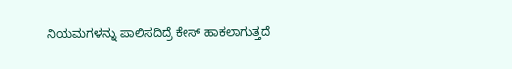ನಿಯಮಗಳನ್ನು ಪಾಲಿಸದಿದ್ರೆ ಕೇಸ್‌ ಹಾಕಲಾಗುತ್ತದೆ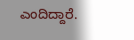ಎಂದಿದ್ದಾರೆ.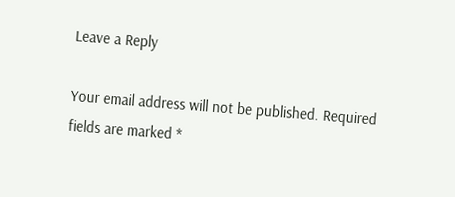Leave a Reply

Your email address will not be published. Required fields are marked *